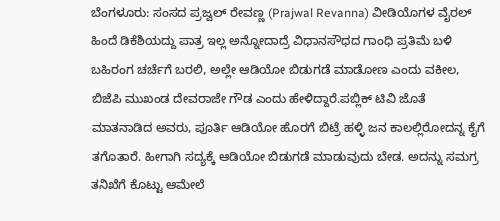ಬೆಂಗಳೂರು: ಸಂಸದ ಪ್ರಜ್ವಲ್ ರೇವಣ್ಣ (Prajwal Revanna) ವೀಡಿಯೊಗಳ ವೈರಲ್ ಹಿಂದೆ ಡಿಕೆಶಿಯದ್ದು ಪಾತ್ರ ಇಲ್ಲ ಅನ್ನೋದಾದ್ರೆ ವಿಧಾನಸೌಧದ ಗಾಂಧಿ ಪ್ರತಿಮೆ ಬಳಿ ಬಹಿರಂಗ ಚರ್ಚೆಗೆ ಬರಲಿ, ಅಲ್ಲೇ ಆಡಿಯೋ ಬಿಡುಗಡೆ ಮಾಡೋಣ ಎಂದು ವಕೀಲ, ಬಿಜೆಪಿ ಮುಖಂಡ ದೇವರಾಜೇ ಗೌಡ ಎಂದು ಹೇಳಿದ್ದಾರೆ.ಪಬ್ಲಿಕ್ ಟಿವಿ ಜೊತೆ ಮಾತನಾಡಿದ ಅವರು, ಪೂರ್ತಿ ಆಡಿಯೋ ಹೊರಗೆ ಬಿಟ್ರೆ ಹಳ್ಳಿ ಜನ ಕಾಲಲ್ಲಿರೋದನ್ನ ಕೈಗೆ ತಗೊತಾರೆ. ಹೀಗಾಗಿ ಸದ್ಯಕ್ಕೆ ಆಡಿಯೋ ಬಿಡುಗಡೆ ಮಾಡುವುದು ಬೇಡ. ಅದನ್ನು ಸಮಗ್ರ ತನಿಖೆಗೆ ಕೊಟ್ಟು ಆಮೇಲೆ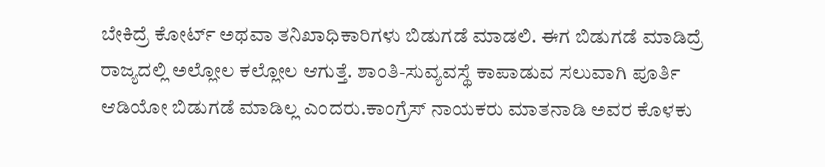ಬೇಕಿದ್ರೆ ಕೋರ್ಟ್ ಅಥವಾ ತನಿಖಾಧಿಕಾರಿಗಳು ಬಿಡುಗಡೆ ಮಾಡಲಿ. ಈಗ ಬಿಡುಗಡೆ ಮಾಡಿದ್ರೆ ರಾಜ್ಯದಲ್ಲಿ ಅಲ್ಲೋಲ ಕಲ್ಲೋಲ ಆಗುತ್ತೆ. ಶಾಂತಿ-ಸುವ್ಯವಸ್ಥೆ ಕಾಪಾಡುವ ಸಲುವಾಗಿ ಪೂರ್ತಿ ಆಡಿಯೋ ಬಿಡುಗಡೆ ಮಾಡಿಲ್ಲ ಎಂದರು.ಕಾಂಗ್ರೆಸ್ ನಾಯಕರು ಮಾತನಾಡಿ ಅವರ ಕೊಳಕು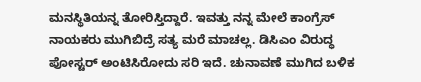ಮನಸ್ಥಿತಿಯನ್ನ ತೋರಿಸ್ತಿದ್ದಾರೆ. ಇವತ್ತು ನನ್ನ ಮೇಲೆ ಕಾಂಗ್ರೆಸ್ ನಾಯಕರು ಮುಗಿಬಿದ್ರೆ ಸತ್ಯ ಮರೆ ಮಾಚಲ್ಲ. ಡಿಸಿಎಂ ವಿರುದ್ಧ ಪೋಸ್ಟರ್ ಅಂಟಿಸಿರೋದು ಸರಿ ಇದೆ. ಚುನಾವಣೆ ಮುಗಿದ ಬಳಿಕ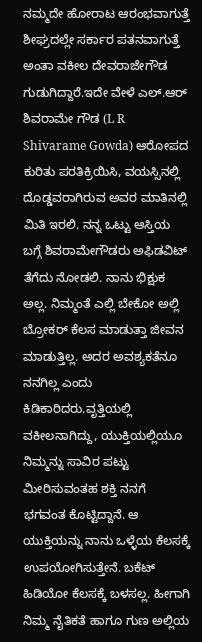ನಮ್ಮದೇ ಹೋರಾಟ ಆರಂಭವಾಗುತ್ತೆ ಶೀಘ್ರದಲ್ಲೇ ಸರ್ಕಾರ ಪತನವಾಗುತ್ತೆ ಅಂತಾ ವಕೀಲ ದೇವರಾಜೇಗೌಡ ಗುಡುಗಿದ್ದಾರೆ.ಇದೇ ವೇಳೆ ಎಲ್.ಆರ್ ಶಿವರಾಮೇ ಗೌಡ (L R Shivarame Gowda) ಆರೋಪದ ಕುರಿತು ಪರತಿಕ್ರಿಯಿಸಿ, ವಯಸ್ಸಿನಲ್ಲಿ ದೊಡ್ಡವರಾಗಿರುವ ಅವರ ಮಾತಿನಲ್ಲಿ ಮಿತಿ ಇರಲಿ. ನನ್ನ ಒಟ್ಟು ಆಸ್ತಿಯ ಬಗ್ಗೆ ಶಿವರಾಮೇಗೌಡರು ಅಫಿಡವಿಟ್ ತೆಗೆದು ನೋಡಲಿ. ನಾನು ಭಿಕ್ಷುಕ ಅಲ್ಲ. ನಿಮ್ಮಂತೆ ಎಲ್ಲಿ ಬೇಕೋ ಅಲ್ಲಿ ಬ್ರೋಕರ್ ಕೆಲಸ ಮಾಡುತ್ತಾ ಜೀವನ ಮಾಡುತ್ತಿಲ್ಲ. ಅದರ ಅವಶ್ಯಕತೆನೂ ನನಗಿಲ್ಲ ಎಂದು ಕಿಡಿಕಾರಿದರು.ವೃತ್ತಿಯಲ್ಲಿ ವಕೀಲನಾಗಿದ್ದು, ಯುಕ್ತಿಯಲ್ಲಿಯೂ ನಿಮ್ಮನ್ನು ಸಾವಿರ ಪಟ್ಟು ಮೀರಿಸುವಂತಹ ಶಕ್ತಿ ನನಗೆ ಭಗವಂತ ಕೊಟ್ಟಿದ್ದಾನೆ. ಆ ಯುಕ್ತಿಯನ್ನು ನಾನು ಒಳ್ಳೆಯ ಕೆಲಸಕ್ಕೆ ಉಪಯೋಗಿಸುತ್ತೇನೆ. ಬಕೆಟ್ ಹಿಡಿಯೋ ಕೆಲಸಕ್ಕೆ ಬಳಸಲ್ಲ. ಹೀಗಾಗಿ ನಿಮ್ಮ ನೈತಿಕತೆ ಹಾಗೂ ಗುಣ ಅಲ್ಲಿಯ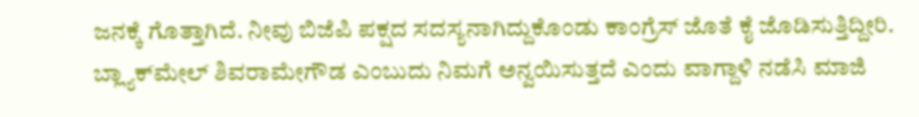ಜನಕ್ಕೆ ಗೊತ್ತಾಗಿದೆ. ನೀವು ಬಿಜೆಪಿ ಪಕ್ಷದ ಸದಸ್ಯನಾಗಿದ್ದುಕೊಂಡು ಕಾಂಗ್ರೆಸ್ ಜೊತೆ ಕೈ ಜೊಡಿಸುತ್ತಿದ್ದೀರಿ. ಬ್ಲ್ಯಾಕ್‍ಮೇಲ್ ಶಿವರಾಮೇಗೌಡ ಎಂಬುದು ನಿಮಗೆ ಅನ್ವಯಿಸುತ್ತದೆ ಎಂದು ವಾಗ್ದಾಳಿ ನಡೆಸಿ ಮಾಜಿ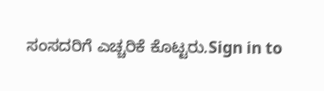ಸಂಸದರಿಗೆ ಎಚ್ಚರಿಕೆ ಕೊಟ್ಟರು.Sign in to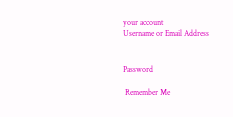your account
Username or Email Address


Password

 Remember Me